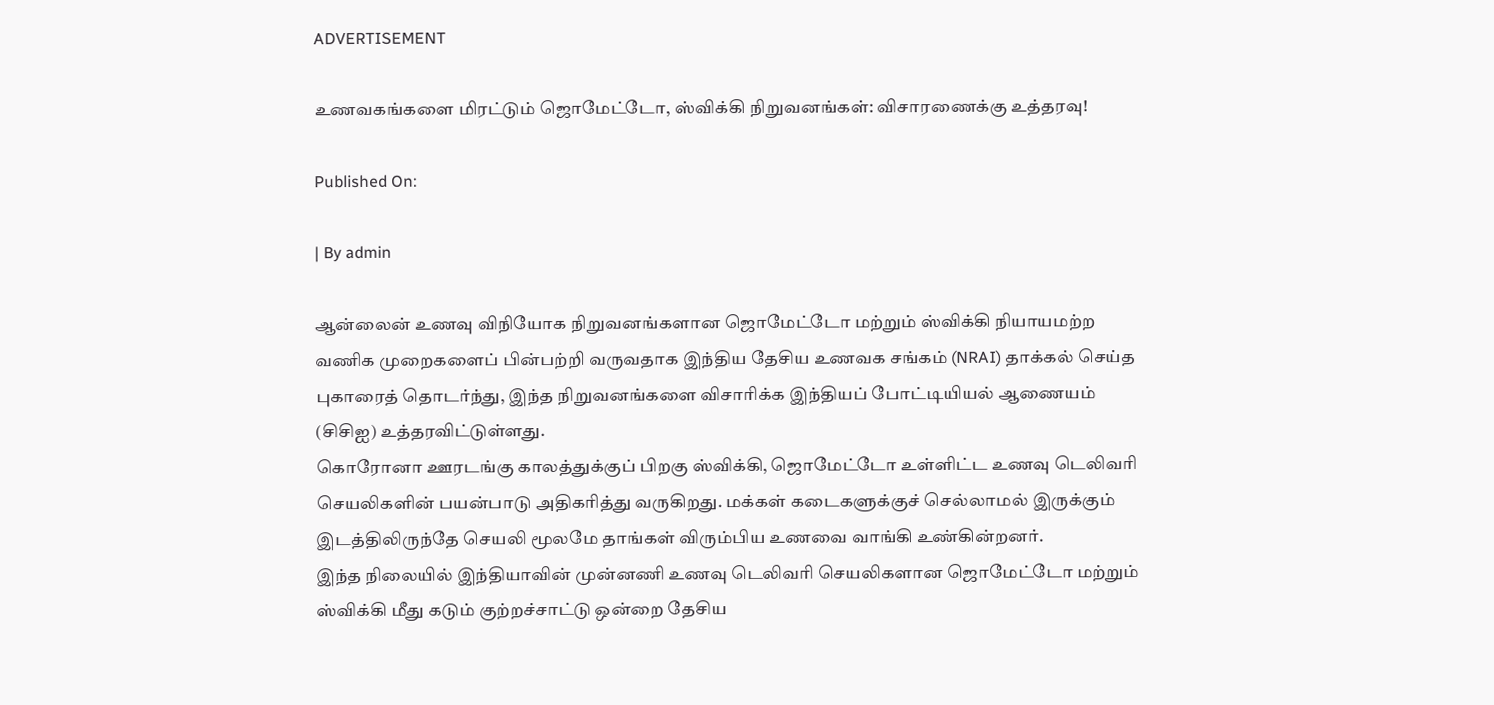ADVERTISEMENT

உணவகங்களை மிரட்டும் ஜொமேட்டோ, ஸ்விக்கி நிறுவனங்கள்: விசாரணைக்கு உத்தரவு!

Published On:

| By admin

ஆன்லைன் உணவு விநியோக நிறுவனங்களான ஜொமேட்டோ மற்றும் ஸ்விக்கி நியாயமற்ற வணிக முறைகளைப் பின்பற்றி வருவதாக இந்திய தேசிய உணவக சங்கம் (NRAI) தாக்கல் செய்த புகாரைத் தொடர்ந்து, இந்த நிறுவனங்களை விசாரிக்க இந்தியப் போட்டியியல் ஆணையம் (சிசிஐ) உத்தரவிட்டுள்ளது.
கொரோனா ஊரடங்கு காலத்துக்குப் பிறகு ஸ்விக்கி, ஜொமேட்டோ உள்ளிட்ட உணவு டெலிவரி செயலிகளின் பயன்பாடு அதிகரித்து வருகிறது. மக்கள் கடைகளுக்குச் செல்லாமல் இருக்கும் இடத்திலிருந்தே செயலி மூலமே தாங்கள் விரும்பிய உணவை வாங்கி உண்கின்றனர்.
இந்த நிலையில் இந்தியாவின் முன்னணி உணவு டெலிவரி செயலிகளான ஜொமேட்டோ மற்றும் ஸ்விக்கி மீது கடும் குற்றச்சாட்டு ஒன்றை தேசிய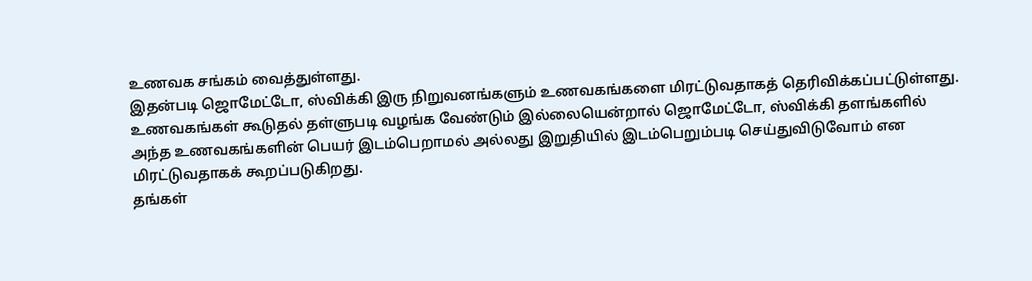உணவக சங்கம் வைத்துள்ளது.
இதன்படி ஜொமேட்டோ, ஸ்விக்கி இரு நிறுவனங்களும் உணவகங்களை மிரட்டுவதாகத் தெரிவிக்கப்பட்டுள்ளது. உணவகங்கள் கூடுதல் தள்ளுபடி வழங்க வேண்டும் இல்லையென்றால் ஜொமேட்டோ, ஸ்விக்கி தளங்களில் அந்த உணவகங்களின் பெயர் இடம்பெறாமல் அல்லது இறுதியில் இடம்பெறும்படி செய்துவிடுவோம் என மிரட்டுவதாகக் கூறப்படுகிறது.
தங்கள்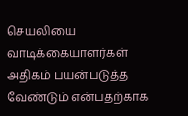செயலியை வாடிக்கையாளர்கள் அதிகம் பயன்படுத்த வேண்டும் என்பதற்காக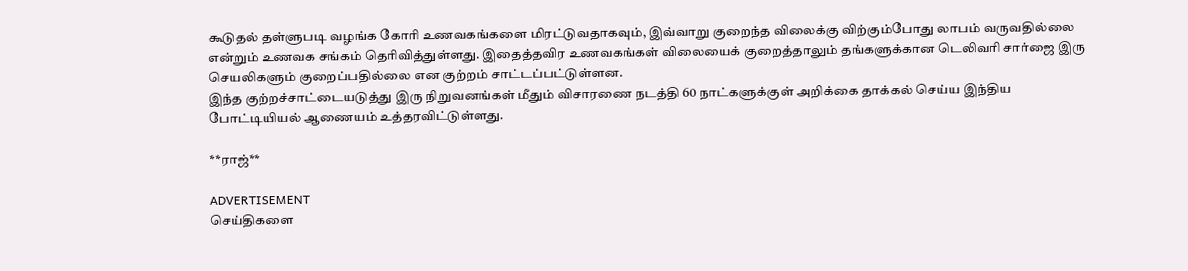கூடுதல் தள்ளுபடி வழங்க கோரி உணவகங்களை மிரட்டுவதாகவும், இவ்வாறு குறைந்த விலைக்கு விற்கும்போது லாபம் வருவதில்லை என்றும் உணவக சங்கம் தெரிவித்துள்ளது. இதைத்தவிர உணவகங்கள் விலையைக் குறைத்தாலும் தங்களுக்கான டெலிவரி சார்ஜை இரு செயலிகளும் குறைப்பதில்லை என குற்றம் சாட்டப்பட்டுள்ளன.
இந்த குற்றச்சாட்டையடுத்து இரு நிறுவனங்கள் மீதும் விசாரணை நடத்தி 60 நாட்களுக்குள் அறிக்கை தாக்கல் செய்ய இந்திய போட்டியியல் ஆணையம் உத்தரவிட்டுள்ளது.

**ராஜ்**

ADVERTISEMENT
செய்திகளை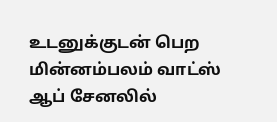உடனுக்குடன் பெற மின்னம்பலம் வாட்ஸ் ஆப் சேனலில்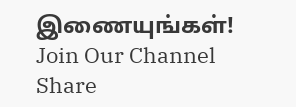இணையுங்கள்!
Join Our Channel
Share